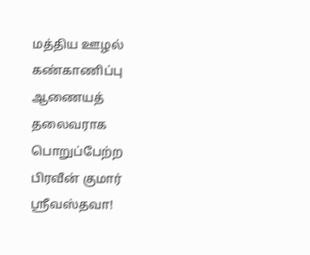மத்திய ஊழல் கண்காணிப்பு ஆணையத் தலைவராக பொறுப்பேற்ற பிரவீன் குமார் ஸ்ரீவஸ்தவா!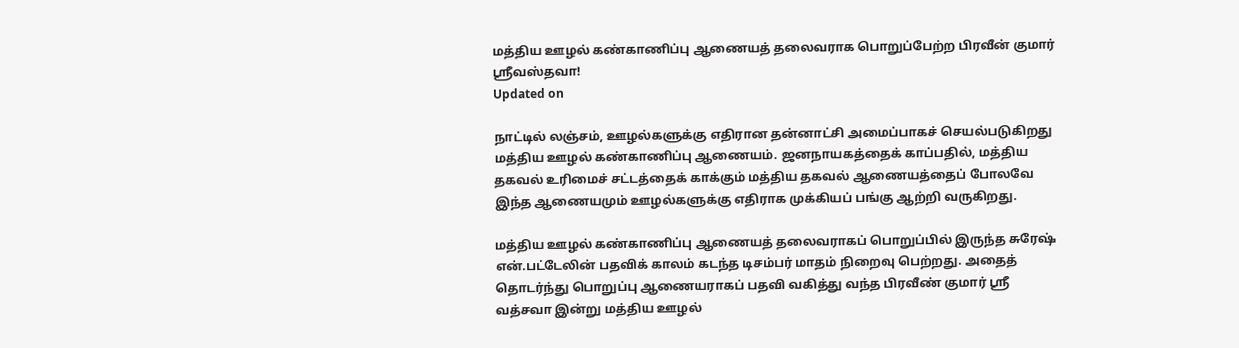மத்திய ஊழல் கண்காணிப்பு ஆணையத் தலைவராக பொறுப்பேற்ற பிரவீன் குமார் ஸ்ரீவஸ்தவா!
Updated on

நாட்டில் லஞ்சம், ஊழல்களுக்கு எதிரான தன்னாட்சி அமைப்பாகச் செயல்படுகிறது மத்திய ஊழல் கண்காணிப்பு ஆணையம். ஜனநாயகத்தைக் காப்பதில், மத்திய தகவல் உரிமைச் சட்டத்தைக் காக்கும் மத்திய தகவல் ஆணையத்தைப் போலவே இந்த ஆணையமும் ஊழல்களுக்கு எதிராக முக்கியப் பங்கு ஆற்றி வருகிறது.

மத்திய ஊழல் கண்காணிப்பு ஆணையத் தலைவராகப் பொறுப்பில் இருந்த சுரேஷ் என்.பட்டேலின் பதவிக் காலம் கடந்த டிசம்பர் மாதம் நிறைவு பெற்றது. அதைத் தொடர்ந்து பொறுப்பு ஆணையராகப் பதவி வகித்து வந்த பிரவீண் குமார் ஸ்ரீ வத்சவா இன்று மத்திய ஊழல்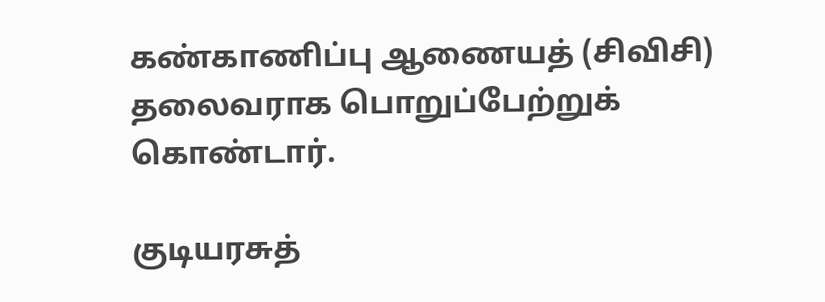கண்காணிப்பு ஆணையத் (சிவிசி) தலைவராக பொறுப்பேற்றுக் கொண்டார்.

குடியரசுத்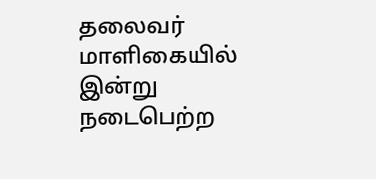தலைவர் மாளிகையில் இன்று நடைபெற்ற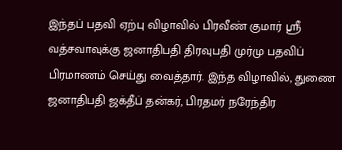இந்தப் பதவி ஏற்பு விழாவில் பிரவீண் குமார் ஸ்ரீ வத்சவாவுக்கு ஜனாதிபதி திரவுபதி முர்மு பதவிப் பிரமாணம் செய்து வைத்தார். இந்த விழாவில், துணை ஜனாதிபதி ஜக்தீப் தன்கர், பிரதமர் நரேந்திர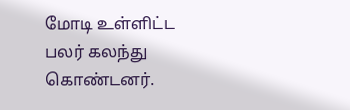மோடி உள்ளிட்ட பலர் கலந்து கொண்டனர்.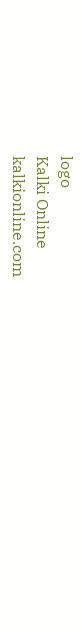logo
Kalki Online
kalkionline.com